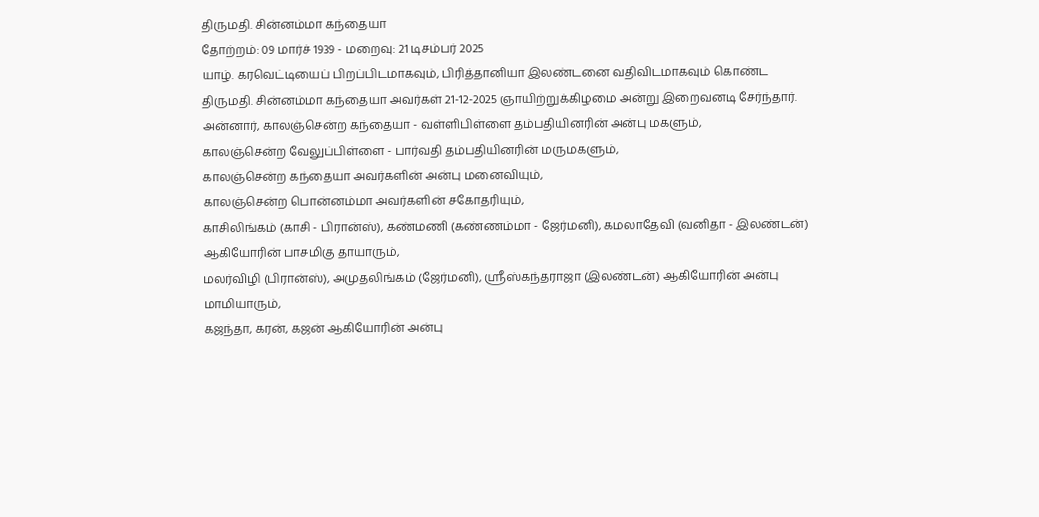திருமதி. சின்னம்மா கந்தையா
தோற்றம்: 09 மார்ச் 1939 - மறைவு: 21 டிசம்பர் 2025
யாழ். கரவெட்டியைப் பிறப்பிடமாகவும், பிரித்தானியா இலண்டனை வதிவிடமாகவும் கொண்ட திருமதி. சின்னம்மா கந்தையா அவர்கள் 21-12-2025 ஞாயிற்றுக்கிழமை அன்று இறைவனடி சேர்ந்தார்.
அன்னார், காலஞ்சென்ற கந்தையா - வள்ளிபிள்ளை தம்பதியினரின் அன்பு மகளும்,
காலஞ்சென்ற வேலுப்பிள்ளை - பார்வதி தம்பதியினரின் மருமகளும்,
காலஞ்சென்ற கந்தையா அவர்களின் அன்பு மனைவியும்,
காலஞ்சென்ற பொன்னம்மா அவர்களின் சகோதரியும்,
காசிலிங்கம் (காசி - பிரான்ஸ்), கண்மணி (கண்ணம்மா - ஜேர்மனி), கமலாதேவி (வனிதா - இலண்டன்) ஆகியோரின் பாசமிகு தாயாரும்,
மலர்விழி (பிரான்ஸ்), அமுதலிங்கம் (ஜேர்மனி), ஶ்ரீஸ்கந்தராஜா (இலண்டன்) ஆகியோரின் அன்பு மாமியாரும்,
கஜந்தா, கரன், கஜன் ஆகியோரின் அன்பு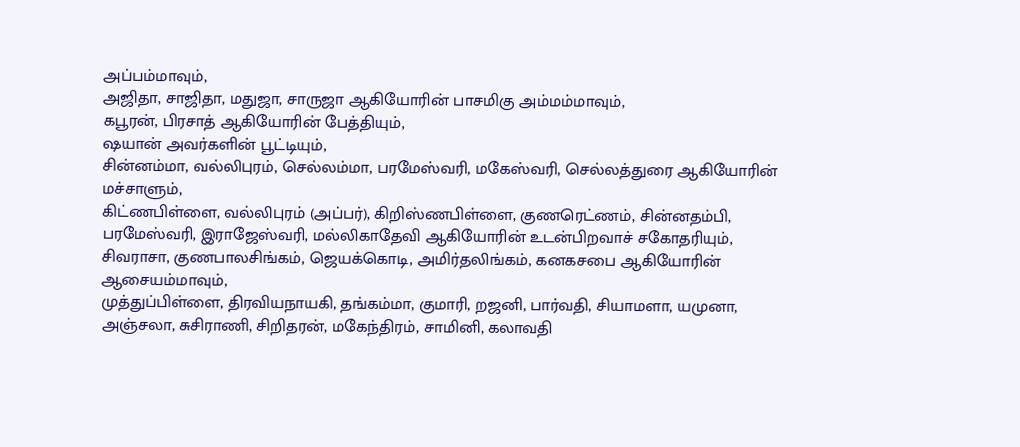அப்பம்மாவும்,
அஜிதா, சாஜிதா, மதுஜா, சாருஜா ஆகியோரின் பாசமிகு அம்மம்மாவும்,
கபூரன், பிரசாத் ஆகியோரின் பேத்தியும்,
ஷயான் அவர்களின் பூட்டியும்,
சின்னம்மா, வல்லிபுரம், செல்லம்மா, பரமேஸ்வரி, மகேஸ்வரி, செல்லத்துரை ஆகியோரின் மச்சாளும்,
கிட்ணபிள்ளை, வல்லிபுரம் (அப்பர்), கிறிஸ்ணபிள்ளை, குணரெட்ணம், சின்னதம்பி, பரமேஸ்வரி, இராஜேஸ்வரி, மல்லிகாதேவி ஆகியோரின் உடன்பிறவாச் சகோதரியும்,
சிவராசா, குணபாலசிங்கம், ஜெயக்கொடி, அமிர்தலிங்கம், கனகசபை ஆகியோரின் ஆசையம்மாவும்,
முத்துப்பிள்ளை, திரவியநாயகி, தங்கம்மா, குமாரி, றஜனி, பார்வதி, சியாமளா, யமுனா, அஞ்சலா, சுசிராணி, சிறிதரன், மகேந்திரம், சாமினி, கலாவதி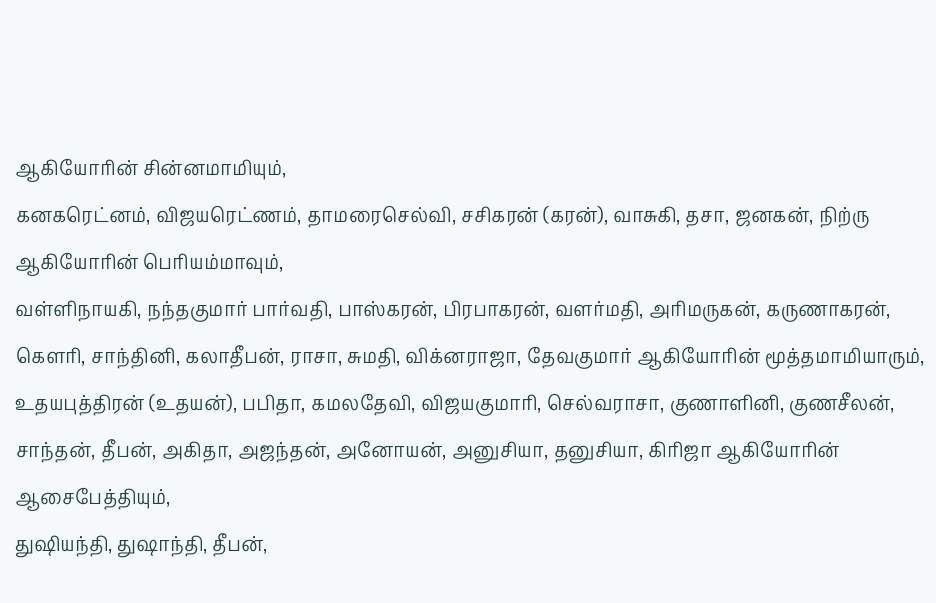ஆகியோரின் சின்னமாமியும்,
கனகரெட்னம், விஜயரெட்ணம், தாமரைசெல்வி, சசிகரன் (கரன்), வாசுகி, தசா, ஜனகன், நிற்ரு ஆகியோரின் பெரியம்மாவும்,
வள்ளிநாயகி, நந்தகுமார் பார்வதி, பாஸ்கரன், பிரபாகரன், வளர்மதி, அரிமருகன், கருணாகரன், கௌரி, சாந்தினி, கலாதீபன், ராசா, சுமதி, விக்னராஜா, தேவகுமார் ஆகியோரின் மூத்தமாமியாரும்,
உதயபுத்திரன் (உதயன்), பபிதா, கமலதேவி, விஜயகுமாரி, செல்வராசா, குணாளினி, குணசீலன், சாந்தன், தீபன், அகிதா, அஜந்தன், அனோயன், அனுசியா, தனுசியா, கிரிஜா ஆகியோரின் ஆசைபேத்தியும்,
துஷியந்தி, துஷாந்தி, தீபன்,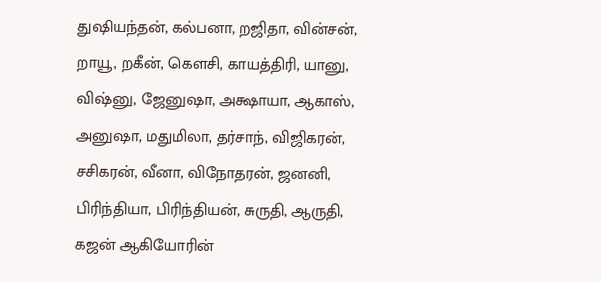துஷியந்தன், கல்பனா, றஜிதா, வின்சன், றாயூ, றகீன், கௌசி, காயத்திரி, யானு, விஷ்னு, ஜேனுஷா, அக்ஷாயா, ஆகாஸ், அனுஷா, மதுமிலா, தர்சாந், விஜிகரன், சசிகரன், வீனா, விநோதரன், ஜனனி, பிரிந்தியா, பிரிந்தியன், சுருதி, ஆருதி, கஜன் ஆகியோரின்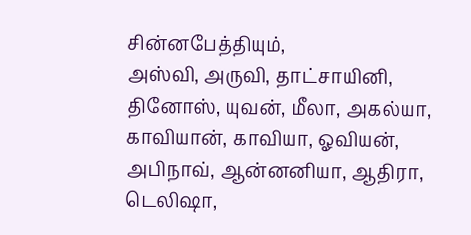சின்னபேத்தியும்,
அஸ்வி, அருவி, தாட்சாயினி, தினோஸ், யுவன், மீலா, அகல்யா, காவியான், காவியா, ஓவியன், அபிநாவ், ஆன்னனியா, ஆதிரா, டெலிஷா,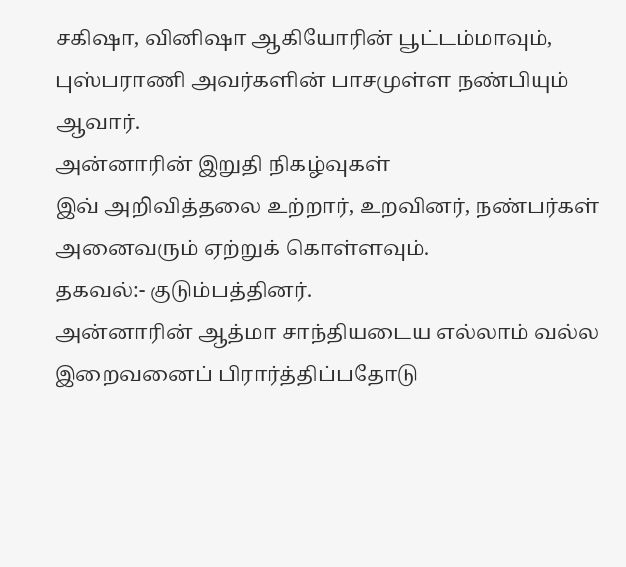சகிஷா, வினிஷா ஆகியோரின் பூட்டம்மாவும்,
புஸ்பராணி அவர்களின் பாசமுள்ள நண்பியும் ஆவார்.
அன்னாரின் இறுதி நிகழ்வுகள்
இவ் அறிவித்தலை உற்றார், உறவினர், நண்பர்கள் அனைவரும் ஏற்றுக் கொள்ளவும்.
தகவல்:- குடும்பத்தினர்.
அன்னாரின் ஆத்மா சாந்தியடைய எல்லாம் வல்ல இறைவனைப் பிரார்த்திப்பதோடு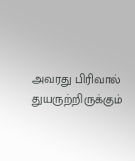அவரது பிரிவால் துயருற்றிருக்கும்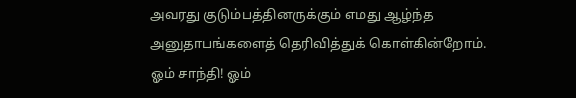அவரது குடும்பத்தினருக்கும் எமது ஆழ்ந்த அனுதாபங்களைத் தெரிவித்துக் கொள்கின்றோம்.
ஓம் சாந்தி! ஓம்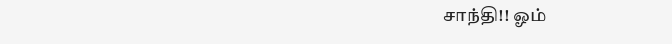சாந்தி!! ஓம்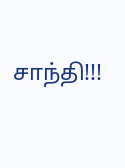சாந்தி!!!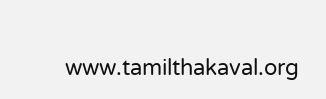www.tamilthakaval.org